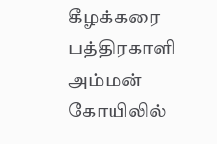கீழக்கரை பத்திரகாளி அம்மன் கோயிலில்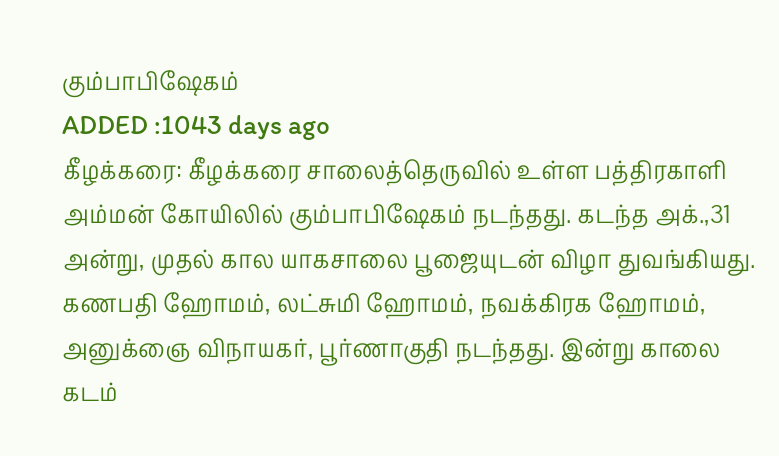கும்பாபிஷேகம்
ADDED :1043 days ago
கீழக்கரை: கீழக்கரை சாலைத்தெருவில் உள்ள பத்திரகாளி அம்மன் கோயிலில் கும்பாபிஷேகம் நடந்தது. கடந்த அக்.,31 அன்று, முதல் கால யாகசாலை பூஜையுடன் விழா துவங்கியது. கணபதி ஹோமம், லட்சுமி ஹோமம், நவக்கிரக ஹோமம், அனுக்ஞை விநாயகர், பூர்ணாகுதி நடந்தது. இன்று காலை கடம்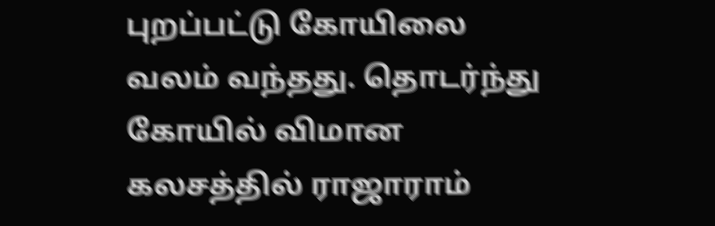புறப்பட்டு கோயிலை வலம் வந்தது. தொடர்ந்து கோயில் விமான கலசத்தில் ராஜாராம்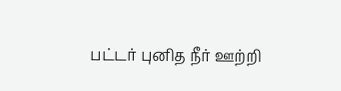பட்டர் புனித நீர் ஊற்றி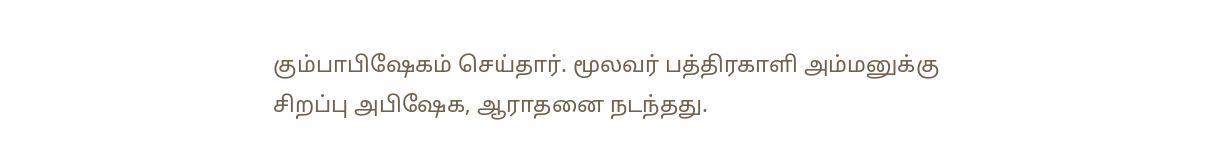கும்பாபிஷேகம் செய்தார். மூலவர் பத்திரகாளி அம்மனுக்கு சிறப்பு அபிஷேக, ஆராதனை நடந்தது.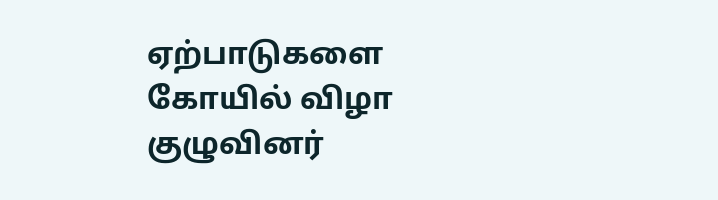ஏற்பாடுகளை கோயில் விழா குழுவினர்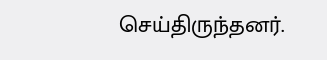செய்திருந்தனர்.